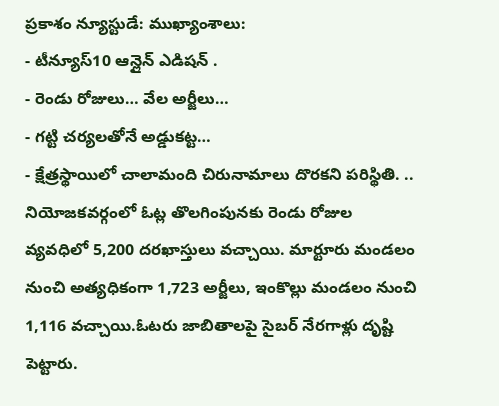ప్రకాశం న్యూస్టుడే: ముఖ్యాంశాలు:
- టీన్యూస్10 ఆన్లైన్ ఎడిషన్ .
- రెండు రోజులు… వేల అర్జీలు…
- గట్టి చర్యలతోనే అడ్డుకట్ట…
- క్షేత్రస్థాయిలో చాలామంది చిరునామాలు దొరకని పరిస్థితి. ..
నియోజకవర్గంలో ఓట్ల తొలగింపునకు రెండు రోజుల వ్యవధిలో 5,200 దరఖాస్తులు వచ్చాయి. మార్టూరు మండలం నుంచి అత్యధికంగా 1,723 అర్జీలు, ఇంకొల్లు మండలం నుంచి 1,116 వచ్చాయి.ఓటరు జాబితాలపై సైబర్ నేరగాళ్లు దృష్టి పెట్టారు.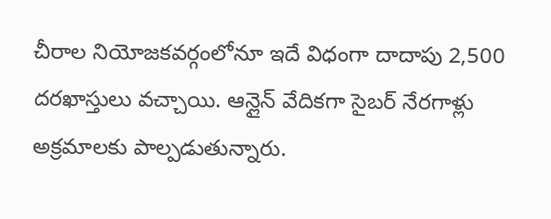చీరాల నియోజకవర్గంలోనూ ఇదే విధంగా దాదాపు 2,500 దరఖాస్తులు వచ్చాయి. ఆన్లైన్ వేదికగా సైబర్ నేరగాళ్లు అక్రమాలకు పాల్పడుతున్నారు.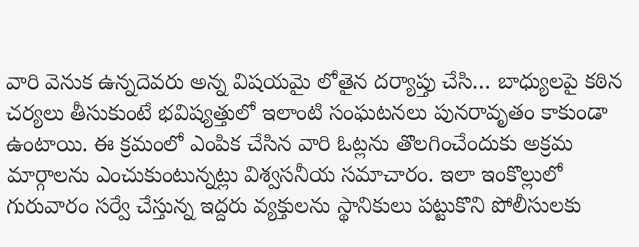వారి వెనుక ఉన్నదెవరు అన్న విషయమై లోతైన దర్యాప్తు చేసి… బాధ్యులపై కఠిన చర్యలు తీసుకుంటే భవిష్యత్తులో ఇలాంటి సంఘటనలు పునరావృతం కాకుండా ఉంటాయి. ఈ క్రమంలో ఎంపిక చేసిన వారి ఓట్లను తొలగించేందుకు అక్రమ మార్గాలను ఎంచుకుంటున్నట్లు విశ్వసనీయ సమాచారం. ఇలా ఇంకొల్లులో గురువారం సర్వే చేస్తున్న ఇద్దరు వ్యక్తులను స్థానికులు పట్టుకొని పోలీసులకు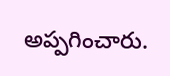అప్పగించారు.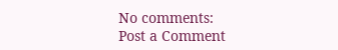No comments:
Post a Comment